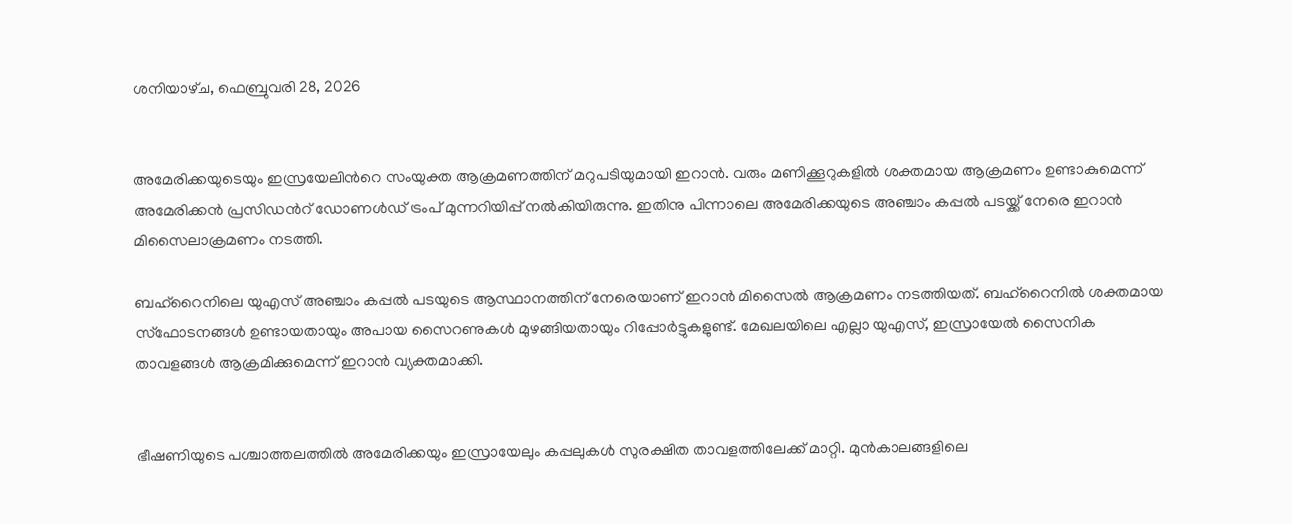ശനിയാഴ്‌ച, ഫെബ്രുവരി 28, 2026


അമേരിക്കയുടെയും ഇസ്രയേലിന്‍റെ സംയുക്ത ആക്രമണത്തിന് മറുപടിയുമായി ഇറാൻ. വരും മണിക്കൂറുകളിൽ ശക്തമായ ആക്രമണം ഉണ്ടാകുമെന്ന് അമേരിക്കൻ പ്രസിഡന്‍റ് ഡോണൾഡ് ട്രംപ് മുന്നറിയിപ്പ് നൽകിയിരുന്നു. ഇതിനു പിന്നാലെ അമേരിക്കയുടെ അഞ്ചാം കപ്പൽ പടയ്ക്ക് നേരെ ഇറാൻ മിസൈലാക്രമണം നടത്തി.

ബഹ്റൈനിലെ യുഎസ് അഞ്ചാം കപ്പൽ പടയുടെ ആസ്ഥാനത്തിന് നേരെയാണ് ഇറാൻ മിസൈൽ ആക്രമണം നടത്തിയത്. ബഹ്റൈനിൽ ശക്തമായ സ്ഫോടനങ്ങൾ ഉണ്ടായതായും അപായ സൈറണുകൾ മുഴങ്ങിയതായും റിപ്പോർട്ടുകളുണ്ട്. മേഖലയിലെ എല്ലാ യുഎസ്, ഇസ്രായേൽ സൈനിക താവളങ്ങൾ ആക്രമിക്കുമെന്ന് ഇറാൻ വ്യക്തമാക്കി.


ഭീഷണിയുടെ പശ്ചാത്തലത്തിൽ അമേരിക്കയും ഇസ്രായേലും കപ്പലുകൾ സുരക്ഷിത താവളത്തിലേക്ക് മാറ്റി. മുൻകാലങ്ങളിലെ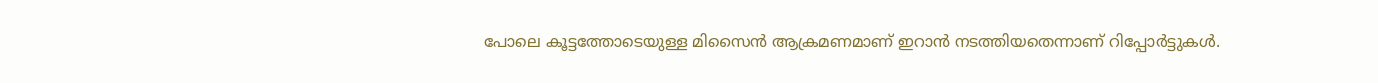പോലെ കൂട്ടത്തോടെയുള്ള മിസൈൻ ആക്രമണമാണ് ഇറാൻ നടത്തിയതെന്നാണ് റിപ്പോർട്ടുകൾ.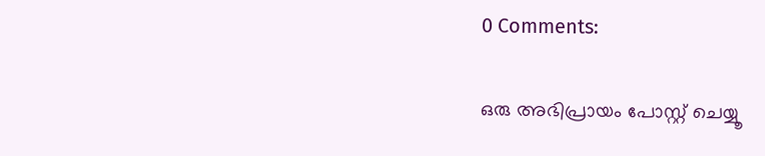0 Comments:

ഒരു അഭിപ്രായം പോസ്റ്റ് ചെയ്യൂ